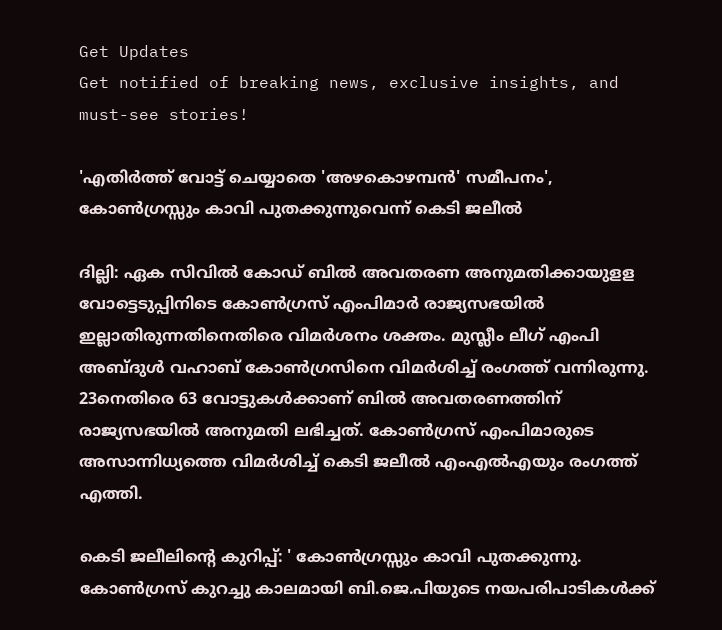Get Updates
Get notified of breaking news, exclusive insights, and must-see stories!

'എതിർത്ത് വോട്ട് ചെയ്യാതെ 'അഴകൊഴമ്പൻ' സമീപനം', കോൺഗ്രസ്സും കാവി പുതക്കുന്നുവെന്ന് കെടി ജലീൽ

ദില്ലി: ഏക സിവില്‍ കോഡ് ബില്‍ അവതരണ അനുമതിക്കായുളള വോട്ടെടുപ്പിനിടെ കോണ്‍ഗ്രസ് എംപിമാര്‍ രാജ്യസഭയില്‍ ഇല്ലാതിരുന്നതിനെതിരെ വിമര്‍ശനം ശക്തം. മുസ്ലീം ലീഗ് എംപി അബ്ദുള്‍ വഹാബ് കോണ്‍ഗ്രസിനെ വിമര്‍ശിച്ച് രംഗത്ത് വന്നിരുന്നു. 23നെതിരെ 63 വോട്ടുകള്‍ക്കാണ് ബില്‍ അവതരണത്തിന് രാജ്യസഭയില്‍ അനുമതി ലഭിച്ചത്. കോൺഗ്രസ് എംപിമാരുടെ അസാന്നിധ്യത്തെ വിമർശിച്ച് കെടി ജലീൽ എംഎൽഎയും രംഗത്ത് എത്തി.

കെടി ജലീലിന്റെ കുറിപ്പ്: ' കോൺഗ്രസ്സും കാവി പുതക്കുന്നു. കോൺഗ്രസ് കുറച്ചു കാലമായി ബി.ജെ.പിയുടെ നയപരിപാടികൾക്ക്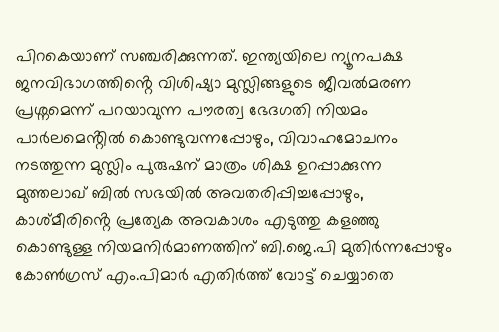പിറകെയാണ് സഞ്ചരിക്കുന്നത്. ഇന്ത്യയിലെ ന്യൂനപക്ഷ ജനവിഭാഗത്തിൻ്റെ വിശിഷ്യാ മുസ്ലിങ്ങളുടെ ജീവൽമരണ പ്രശ്നമെന്ന് പറയാവുന്ന പൗരത്വ ഭേദഗതി നിയമം പാർലമെൻ്റിൽ കൊണ്ടുവന്നപ്പോഴും, വിവാഹമോചനം നടത്തുന്ന മുസ്ലിം പുരുഷന് മാത്രം ശിക്ഷ ഉറപ്പാക്കുന്ന മുത്തലാഖ് ബിൽ സഭയിൽ അവതരിപ്പിച്ചപ്പോഴും, കാശ്മീരിൻ്റെ പ്രത്യേക അവകാശം എടുത്തു കളഞ്ഞു കൊണ്ടുള്ള നിയമനിർമാണത്തിന് ബി.ജെ.പി മുതിർന്നപ്പോഴും കോൺഗ്രസ് എം.പിമാർ എതിർത്ത് വോട്ട് ചെയ്യാതെ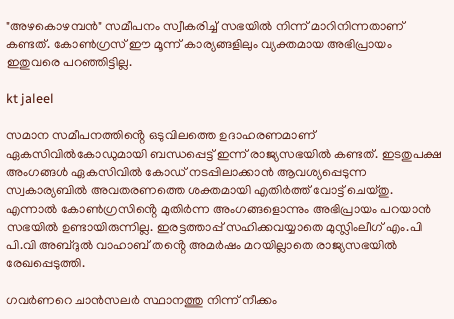"അഴകൊഴമ്പൻ" സമീപനം സ്വീകരിച്ച് സഭയിൽ നിന്ന് മാറിനിന്നതാണ് കണ്ടത്. കോൺഗ്രസ് ഈ മൂന്ന് കാര്യങ്ങളിലും വ്യക്തമായ അഭിപ്രായം ഇതുവരെ പറഞ്ഞിട്ടില്ല.

kt jaleel

സമാന സമീപനത്തിൻ്റെ ഒടുവിലത്തെ ഉദാഹരണമാണ് ഏകസിവിൽകോഡുമായി ബന്ധപ്പെട്ട് ഇന്ന് രാജ്യസഭയിൽ കണ്ടത്. ഇടതുപക്ഷ അംഗങ്ങൾ ഏകസിവിൽ കോഡ് നടപ്പിലാക്കാൻ ആവശ്യപ്പെടുന്ന സ്വകാര്യബിൽ അവതരണത്തെ ശക്തമായി എതിർത്ത് വോട്ട് ചെയ്തു. എന്നാൽ കോൺഗ്രസിൻ്റെ മുതിർന്ന അംഗങ്ങളൊന്നും അഭിപ്രായം പറയാൻ സഭയിൽ ഉണ്ടായിരുന്നില്ല. ഇരട്ടത്താപ്പ് സഹിക്കവയ്യാതെ മുസ്ലിംലീഗ് എം.പി പി.വി അബ്ദുൽ വാഹാബ് തൻ്റെ അമർഷം മറയില്ലാതെ രാജ്യസഭയിൽ രേഖപ്പെടുത്തി.

ഗവർണറെ ചാൻസലർ സ്ഥാനത്തു നിന്ന് നീക്കം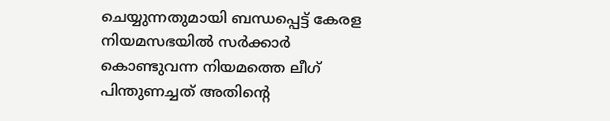ചെയ്യുന്നതുമായി ബന്ധപ്പെട്ട് കേരള നിയമസഭയിൽ സർക്കാർ കൊണ്ടുവന്ന നിയമത്തെ ലീഗ് പിന്തുണച്ചത് അതിൻ്റെ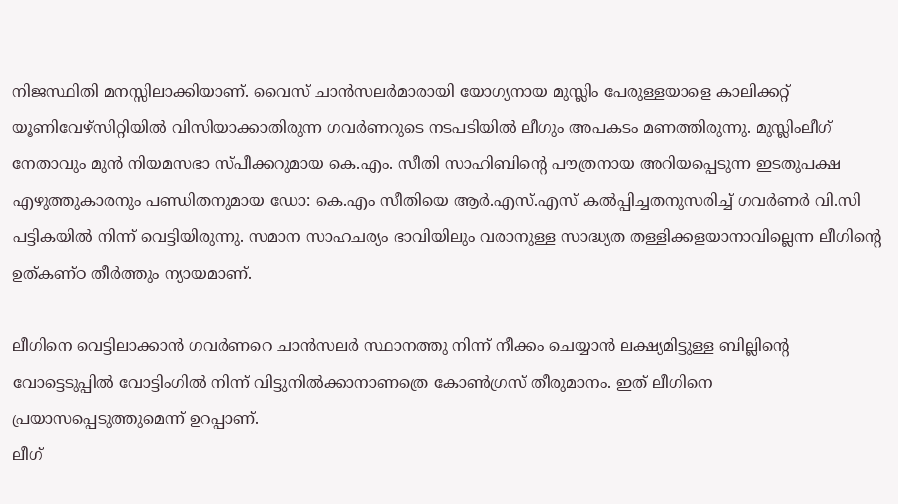നിജസ്ഥിതി മനസ്സിലാക്കിയാണ്. വൈസ് ചാൻസലർമാരായി യോഗ്യനായ മുസ്ലിം പേരുള്ളയാളെ കാലിക്കറ്റ് യൂണിവേഴ്സിറ്റിയിൽ വിസിയാക്കാതിരുന്ന ഗവർണറുടെ നടപടിയിൽ ലീഗും അപകടം മണത്തിരുന്നു. മുസ്ലിംലീഗ് നേതാവും മുൻ നിയമസഭാ സ്പീക്കറുമായ കെ.എം. സീതി സാഹിബിൻ്റെ പൗത്രനായ അറിയപ്പെടുന്ന ഇടതുപക്ഷ എഴുത്തുകാരനും പണ്ഡിതനുമായ ഡോ: കെ.എം സീതിയെ ആർ.എസ്.എസ് കൽപ്പിച്ചതനുസരിച്ച് ഗവർണർ വി.സി പട്ടികയിൽ നിന്ന് വെട്ടിയിരുന്നു. സമാന സാഹചര്യം ഭാവിയിലും വരാനുള്ള സാദ്ധ്യത തള്ളിക്കളയാനാവില്ലെന്ന ലീഗിൻ്റെ ഉത്കണ്ഠ തീർത്തും ന്യായമാണ്.

ലീഗിനെ വെട്ടിലാക്കാൻ ഗവർണറെ ചാൻസലർ സ്ഥാനത്തു നിന്ന് നീക്കം ചെയ്യാൻ ലക്ഷ്യമിട്ടുള്ള ബില്ലിൻ്റെ വോട്ടെടുപ്പിൽ വോട്ടിംഗിൽ നിന്ന് വിട്ടുനിൽക്കാനാണത്രെ കോൺഗ്രസ് തീരുമാനം. ഇത് ലീഗിനെ പ്രയാസപ്പെടുത്തുമെന്ന് ഉറപ്പാണ്.
ലീഗ്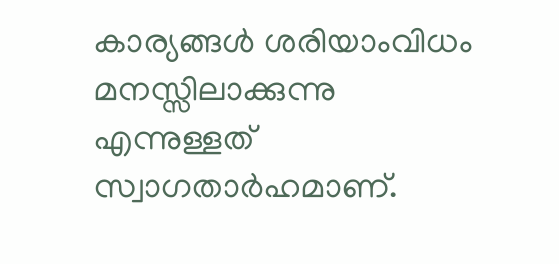കാര്യങ്ങൾ ശരിയാംവിധം മനസ്സിലാക്കുന്നു എന്നുള്ളത് സ്വാഗതാർഹമാണ്.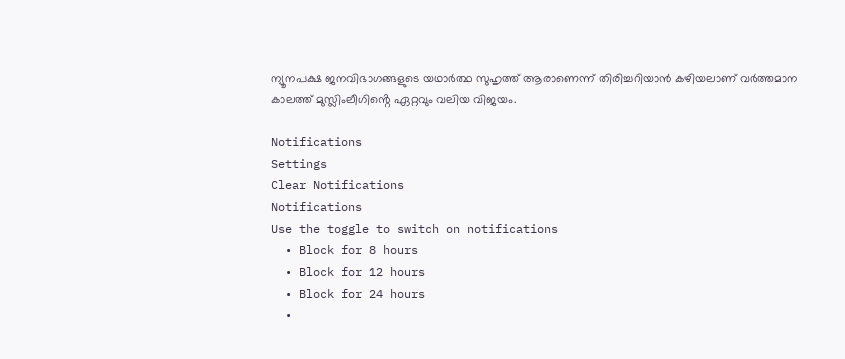ന്യൂനപക്ഷ ജനവിഭാഗങ്ങളുടെ യഥാർത്ഥ സുഹൃത്ത് ആരാണെന്ന് തിരിച്ചറിയാൻ കഴിയലാണ് വർത്തമാന കാലത്ത് മുസ്ലിംലീഗിൻ്റെ ഏറ്റവും വലിയ വിജയം.

Notifications
Settings
Clear Notifications
Notifications
Use the toggle to switch on notifications
  • Block for 8 hours
  • Block for 12 hours
  • Block for 24 hours
  •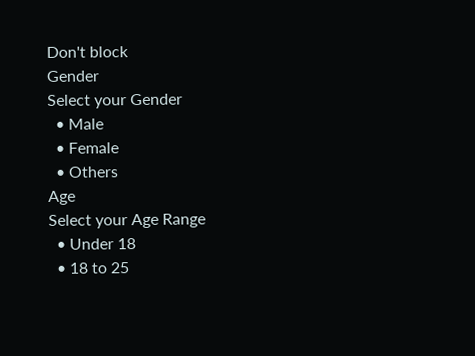Don't block
Gender
Select your Gender
  • Male
  • Female
  • Others
Age
Select your Age Range
  • Under 18
  • 18 to 25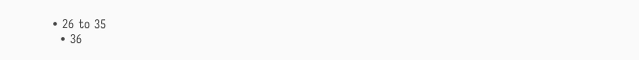• 26 to 35
  • 36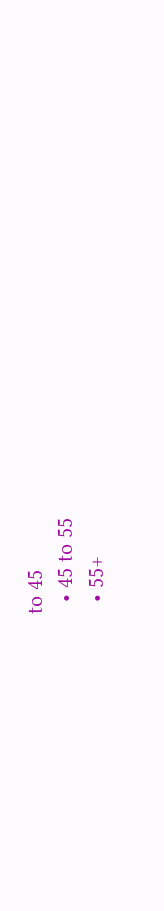to 45
  • 45 to 55
  • 55+